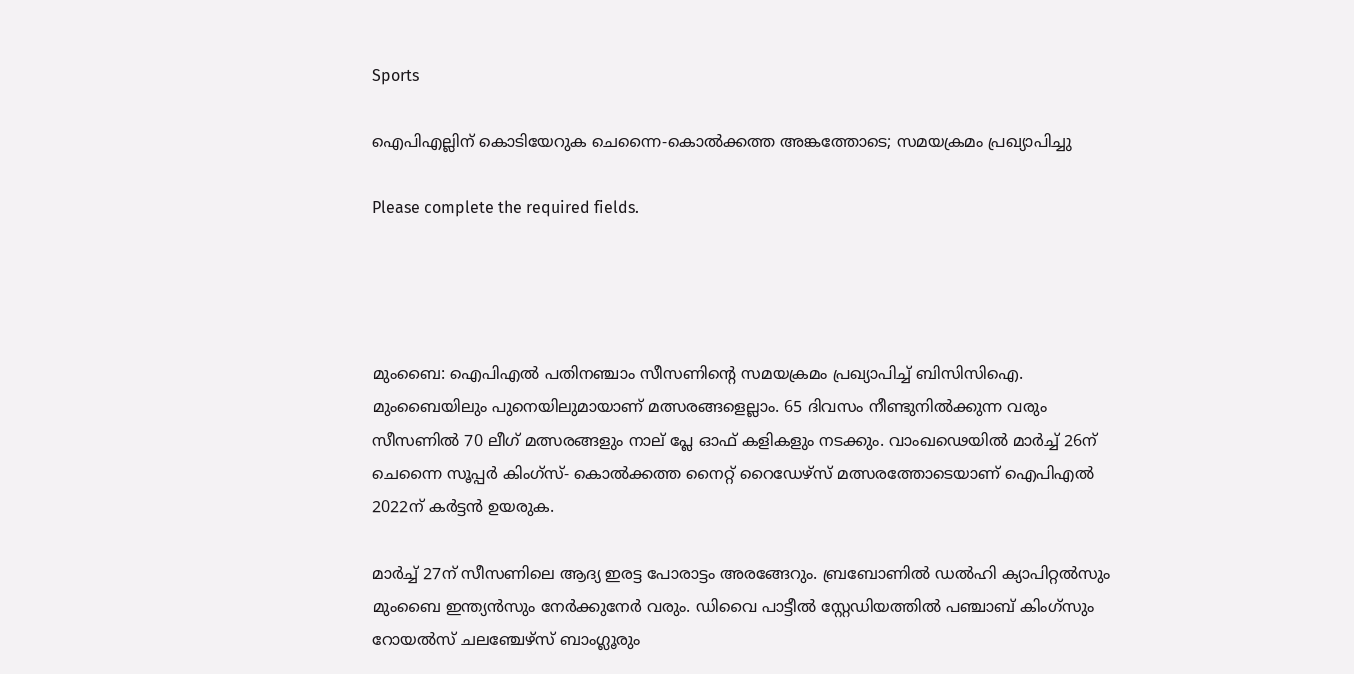Sports

ഐപിഎല്ലിന് കൊടിയേറുക ചെന്നൈ-കൊല്‍ക്കത്ത അങ്കത്തോടെ; സമയക്രമം പ്രഖ്യാപിച്ചു

Please complete the required fields.




മുംബൈ: ഐപിഎല്‍ പതിനഞ്ചാം സീസണിന്‍റെ സമയക്രമം പ്രഖ്യാപിച്ച് ബിസിസിഐ. മുംബൈയിലും പുനെയിലുമായാണ് മത്സരങ്ങളെല്ലാം. 65 ദിവസം നീണ്ടുനില്‍ക്കുന്ന വരും സീസണില്‍ 70 ലീഗ് മത്സരങ്ങളും നാല് പ്ലേ ഓഫ് കളികളും നടക്കും. വാംഖഢെയില്‍ മാര്‍ച്ച് 26ന് ചെന്നൈ സൂപ്പര്‍ കിംഗ്‌സ്- കൊല്‍ക്കത്ത നൈറ്റ് റൈഡേഴ്‌സ് മത്സരത്തോടെയാണ് ഐപിഎല്‍ 2022ന് കര്‍ട്ടന്‍ ഉയരുക.

മാര്‍ച്ച് 27ന് സീസണിലെ ആദ്യ ഇരട്ട പോരാട്ടം അരങ്ങേറും. ബ്രബോണില്‍ ഡല്‍ഹി ക്യാപിറ്റല്‍സും മുംബൈ ഇന്ത്യന്‍സും നേര്‍ക്കുനേര്‍ വരും. ഡിവൈ പാട്ടീല്‍ സ്റ്റേഡിയത്തില്‍ പഞ്ചാബ് കിംഗ്‌സും റോയല്‍സ് ചലഞ്ചേഴ്‌‌സ് ബാംഗ്ലൂരും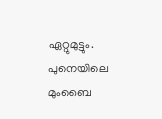ഏറ്റുമുട്ടും. പുനെയിലെ മുംബൈ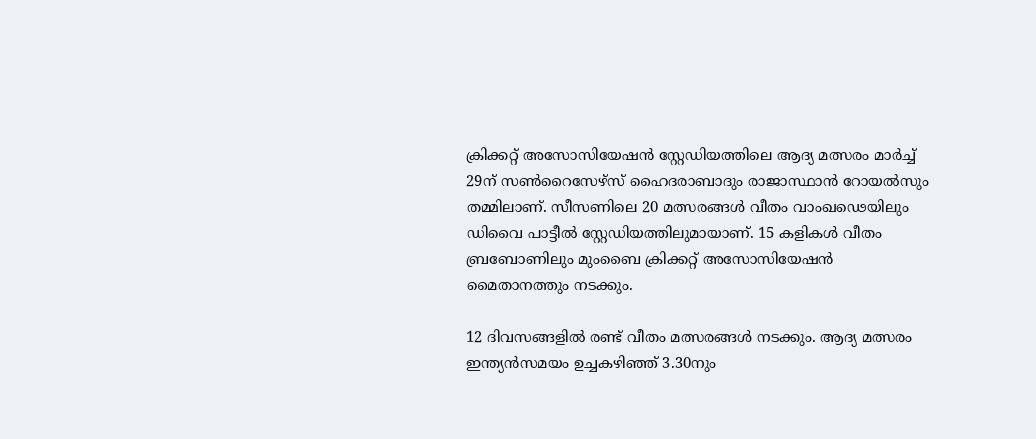ക്രിക്കറ്റ് അസോസിയേഷന്‍ സ്റ്റേഡിയത്തിലെ ആദ്യ മത്സരം മാര്‍ച്ച് 29ന് സണ്‍റൈസേഴ്‌സ് ഹൈദരാബാദും രാജാസ്ഥാന്‍ റോയല്‍സും തമ്മിലാണ്. സീസണിലെ 20 മത്സരങ്ങള്‍ വീതം വാംഖഢെയിലും ഡിവൈ പാട്ടീല്‍ സ്റ്റേഡിയത്തിലുമായാണ്. 15 കളികള്‍ വീതം ബ്രബോണിലും മുംബൈ ക്രിക്കറ്റ് അസോസിയേഷന്‍ മൈതാനത്തും നടക്കും.

12 ദിവസങ്ങളില്‍ രണ്ട് വീതം മത്സരങ്ങള്‍ നടക്കും. ആദ്യ മത്സരം ഇന്ത്യന്‍സമയം ഉച്ചകഴിഞ്ഞ് 3.30നും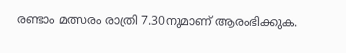രണ്ടാം മത്സരം രാത്രി 7.30നുമാണ് ആരംഭിക്കുക.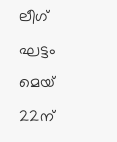ലീഗ് ഘട്ടം മെയ് 22ന്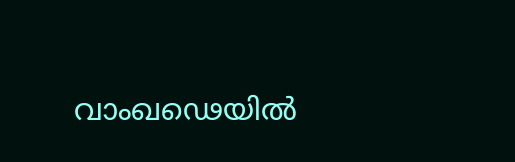വാംഖഢെയില്‍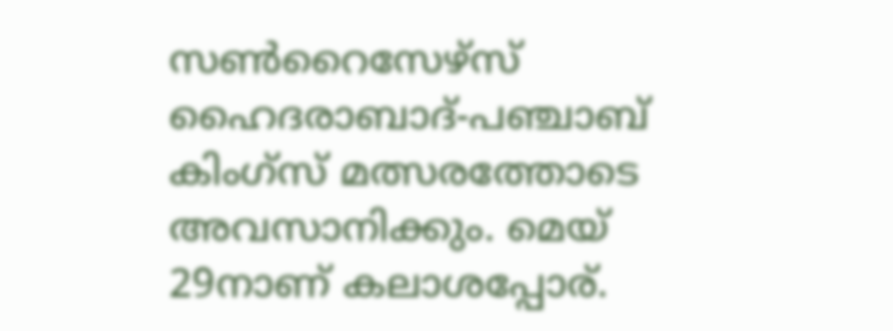സണ്‍റൈസേഴ്‌സ് ഹൈദരാബാദ്-പഞ്ചാബ് കിംഗ്‌സ് മത്സരത്തോടെ അവസാനിക്കും. മെയ് 29നാണ് കലാശപ്പോര്.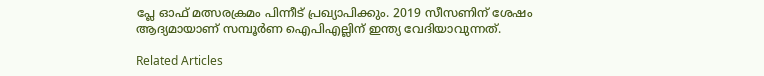പ്ലേ ഓഫ് മത്സരക്രമം പിന്നീട് പ്രഖ്യാപിക്കും. 2019 സീസണിന് ശേഷം ആദ്യമായാണ് സമ്പൂര്‍ണ ഐപിഎല്ലിന് ഇന്ത്യ വേദിയാവുന്നത്.

Related Articles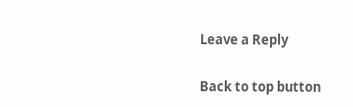Leave a Reply

Back to top button